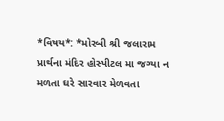*વિષય*: *મોરબી શ્રી જલારામ પ્રાર્થના મંદિર હોસ્પીટલ મા જગ્યા ન મળતા ઘરે સારવાર મેળવતા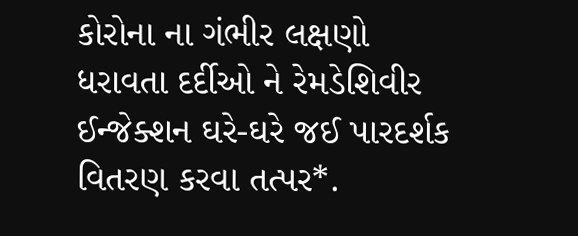કોરોના ના ગંભીર લક્ષણો ધરાવતા દર્દીઓ ને રેમડેશિવીર ઈન્જેક્શન ઘરે-ઘરે જઈ પારદર્શક વિતરણ કરવા તત્પર*.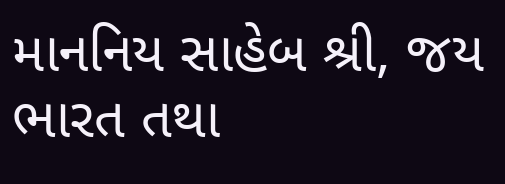માનનિય સાહેબ શ્રી, જય ભારત તથા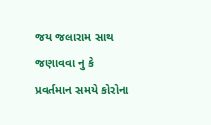જય જલારામ સાથ જણાવવા નુ કે પ્રવર્તમાન સમયે કોરોના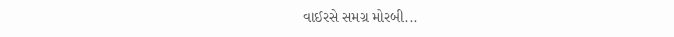વાઈરસે સમગ્ર મોરબી...